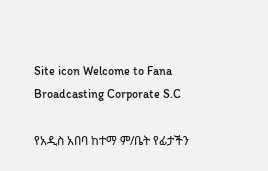Site icon Welcome to Fana Broadcasting Corporate S.C

የአዲስ አበባ ከተማ ም/ቤት የፊታችን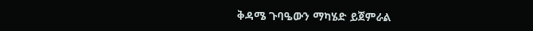ቅዳሜ ጉባዔውን ማካሄድ ይጀምራል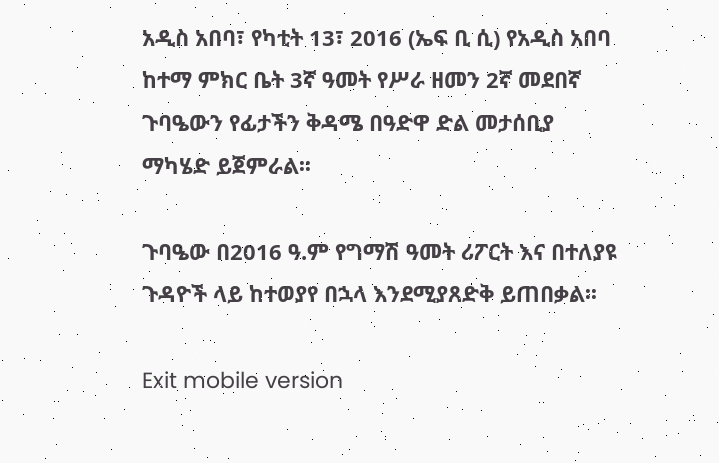አዲስ አበባ፣ የካቲት 13፣ 2016 (ኤፍ ቢ ሲ) የአዲስ አበባ ከተማ ምክር ቤት 3ኛ ዓመት የሥራ ዘመን 2ኛ መደበኛ ጉባዔውን የፊታችን ቅዳሜ በዓድዋ ድል መታሰቢያ ማካሄድ ይጀምራል፡፡

ጉባዔው በ2016 ዓ.ም የግማሽ ዓመት ሪፖርት እና በተለያዩ ጉዳዮች ላይ ከተወያየ በኋላ እንደሚያጸድቅ ይጠበቃል፡፡

Exit mobile version